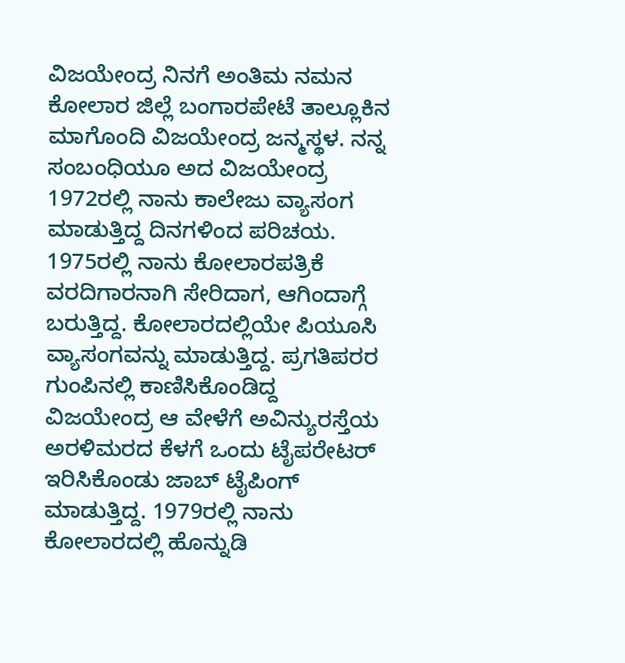ವಿಜಯೇಂದ್ರ ನಿನಗೆ ಅಂತಿಮ ನಮನ
ಕೋಲಾರ ಜಿಲ್ಲೆ ಬಂಗಾರಪೇಟೆ ತಾಲ್ಲೂಕಿನ ಮಾಗೊಂದಿ ವಿಜಯೇಂದ್ರ ಜನ್ಮಸ್ಥಳ. ನನ್ನ ಸಂಬಂಧಿಯೂ ಅದ ವಿಜಯೇಂದ್ರ 1972ರಲ್ಲಿ ನಾನು ಕಾಲೇಜು ವ್ಯಾಸಂಗ ಮಾಡುತ್ತಿದ್ದ ದಿನಗಳಿಂದ ಪರಿಚಯ. 1975ರಲ್ಲಿ ನಾನು ಕೋಲಾರಪತ್ರಿಕೆ ವರದಿಗಾರನಾಗಿ ಸೇರಿದಾಗ, ಆಗಿಂದಾಗ್ಗೆ ಬರುತ್ತಿದ್ದ. ಕೋಲಾರದಲ್ಲಿಯೇ ಪಿಯೂಸಿ ವ್ಯಾಸಂಗವನ್ನು ಮಾಡುತ್ತಿದ್ದ. ಪ್ರಗತಿಪರರ ಗುಂಪಿನಲ್ಲಿ ಕಾಣಿಸಿಕೊಂಡಿದ್ದ ವಿಜಯೇಂದ್ರ ಆ ವೇಳೆಗೆ ಅವಿನ್ಯುರಸ್ತೆಯ ಅರಳಿಮರದ ಕೆಳಗೆ ಒಂದು ಟೈಪರೇಟರ್ ಇರಿಸಿಕೊಂಡು ಜಾಬ್ ಟೈಪಿಂಗ್ ಮಾಡುತ್ತಿದ್ದ. 1979ರಲ್ಲಿ ನಾನು ಕೋಲಾರದಲ್ಲಿ ಹೊನ್ನುಡಿ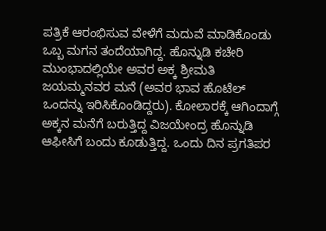ಪತ್ರಿಕೆ ಆರಂಭಿಸುವ ವೇಳೆಗೆ ಮದುವೆ ಮಾಡಿಕೊಂಡು ಒಬ್ಬ ಮಗನ ತಂದೆಯಾಗಿದ್ದ. ಹೊನ್ನುಡಿ ಕಚೇರಿ ಮುಂಭಾದಲ್ಲಿಯೇ ಅವರ ಅಕ್ಕ ಶ್ರೀಮತಿ ಜಯಮ್ಮನವರ ಮನೆ (ಅವರ ಭಾವ ಹೊಟೆಲ್ ಒಂದನ್ನು ಇರಿಸಿಕೊಂಡಿದ್ದರು). ಕೋಲಾರಕ್ಕೆ ಆಗಿಂದಾಗ್ಗೆ ಅಕ್ಕನ ಮನೆಗೆ ಬರುತ್ತಿದ್ದ ವಿಜಯೇಂದ್ರ ಹೊನ್ನುಡಿ ಆಫೀಸಿಗೆ ಬಂದು ಕೂಡುತ್ತಿದ್ದ. ಒಂದು ದಿನ ಪ್ರಗತಿಪರ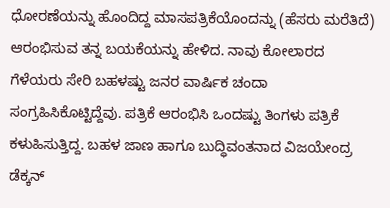ಧೋರಣೆಯನ್ನು ಹೊಂದಿದ್ದ ಮಾಸಪತ್ರಿಕೆಯೊಂದನ್ನು (ಹೆಸರು ಮರೆತಿದೆ) ಆರಂಭಿಸುವ ತನ್ನ ಬಯಕೆಯನ್ನು ಹೇಳಿದ. ನಾವು ಕೋಲಾರದ ಗೆಳೆಯರು ಸೇರಿ ಬಹಳಷ್ಟು ಜನರ ವಾರ್ಷಿಕ ಚಂದಾ ಸಂಗ್ರಹಿಸಿಕೊಟ್ಟಿದ್ದೆವು. ಪತ್ರಿಕೆ ಆರಂಭಿಸಿ ಒಂದಷ್ಟು ತಿಂಗಳು ಪತ್ರಿಕೆ ಕಳುಹಿಸುತ್ತಿದ್ದ. ಬಹಳ ಜಾಣ ಹಾಗೂ ಬುದ್ಧಿವಂತನಾದ ವಿಜಯೇಂದ್ರ ಡೆಕ್ಕನ್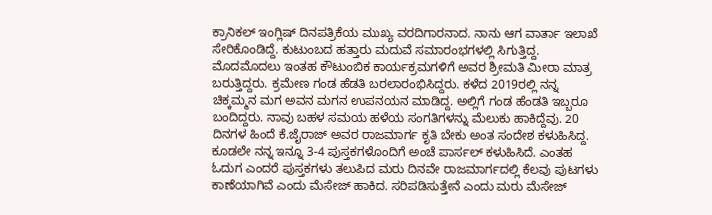ಕ್ರಾನಿಕಲ್ ಇಂಗ್ಲಿಷ್ ದಿನಪತ್ರಿಕೆಯ ಮುಖ್ಯ ವರದಿಗಾರನಾದ. ನಾನು ಆಗ ವಾರ್ತಾ ಇಲಾಖೆ ಸೇರಿಕೊಂಡಿದ್ದೆ. ಕುಟುಂಬದ ಹತ್ತಾರು ಮದುವೆ ಸಮಾರಂಭಗಳಲ್ಲಿ ಸಿಗುತ್ತಿದ್ದ. ಮೊದಮೊದಲು ಇಂತಹ ಕೌಟುಂಬಿಕ ಕಾರ್ಯಕ್ರಮಗಳಿಗೆ ಅವರ ಶ್ರೀಮತಿ ಮೀರಾ ಮಾತ್ರ ಬರುತ್ತಿದ್ದರು. ಕ್ರಮೇಣ ಗಂಡ ಹೆಡತಿ ಬರಲಾರಂಭಿಸಿದ್ದರು. ಕಳೆದ 2019ರಲ್ಲಿ ನನ್ನ ಚಿಕ್ಕಮ್ಮನ ಮಗ ಅವನ ಮಗನ ಉಪನಯನ ಮಾಡಿದ್ದ. ಅಲ್ಲಿಗೆ ಗಂಡ ಹೆಂಡತಿ ಇಬ್ಬರೂ ಬಂದಿದ್ದರು. ನಾವು ಬಹಳ ಸಮಯ ಹಳೆಯ ಸಂಗತಿಗಳನ್ನು ಮೆಲುಕು ಹಾಕಿದ್ದೆವು. 20 ದಿನಗಳ ಹಿಂದೆ ಕೆ.ಜೈರಾಜ್ ಅವರ ರಾಜಮಾರ್ಗ ಕೃತಿ ಬೇಕು ಅಂತ ಸಂದೇಶ ಕಳುಹಿಸಿದ್ದ. ಕೂಡಲೇ ನನ್ನ ಇನ್ನೂ 3-4 ಪುಸ್ತಕಗಳೊಂದಿಗೆ ಅಂಚೆ ಪಾರ್ಸಲ್ ಕಳುಹಿಸಿದೆ. ಎಂತಹ ಓದುಗ ಎಂದರೆ ಪುಸ್ತಕಗಳು ತಲುಪಿದ ಮರು ದಿನವೇ ರಾಜಮಾರ್ಗದಲ್ಲಿ ಕೆಲವು ಪುಟಗಳು ಕಾಣೆಯಾಗಿವೆ ಎಂದು ಮೆಸೇಜ್ ಹಾಕಿದ. ಸರಿಪಡಿಸುತ್ತೇನೆ ಎಂದು ಮರು ಮೆಸೇಜ್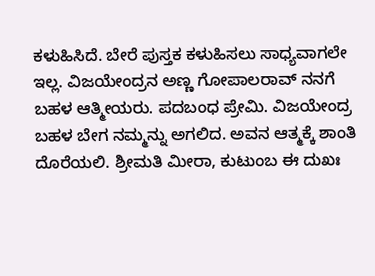ಕಳುಹಿಸಿದೆ. ಬೇರೆ ಪುಸ್ತಕ ಕಳುಹಿಸಲು ಸಾಧ್ಯವಾಗಲೇ ಇಲ್ಲ. ವಿಜಯೇಂದ್ರನ ಅಣ್ಣ ಗೋಪಾಲರಾವ್ ನನಗೆ ಬಹಳ ಆತ್ಮೀಯರು. ಪದಬಂಧ ಪ್ರೇಮಿ. ವಿಜಯೇಂದ್ರ ಬಹಳ ಬೇಗ ನಮ್ಮನ್ನು ಅಗಲಿದ. ಅವನ ಆತ್ಮಕ್ಕೆ ಶಾಂತಿ ದೊರೆಯಲಿ. ಶ್ರೀಮತಿ ಮೀರಾ, ಕುಟುಂಬ ಈ ದುಖಃ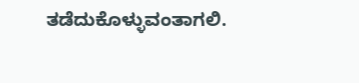ತಡೆದುಕೊಳ್ಳುವಂತಾಗಲಿ.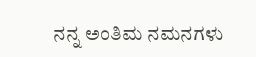ನನ್ನ ಅಂತಿಮ ನಮನಗಳು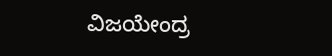ವಿಜಯೇಂದ್ರ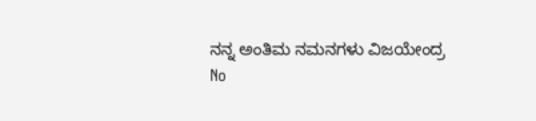ನನ್ನ ಅಂತಿಮ ನಮನಗಳು ವಿಜಯೇಂದ್ರ
No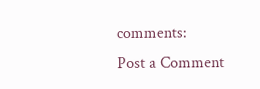comments:
Post a Comment